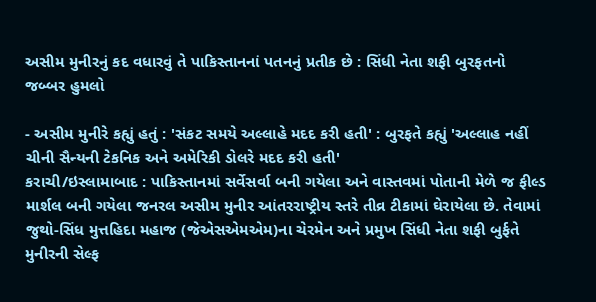અસીમ મુનીરનું કદ વધારવું તે પાકિસ્તાનનાં પતનનું પ્રતીક છે : સિંધી નેતા શફી બુરફતનો જબ્બર હુમલો

- અસીમ મુનીરે કહ્યું હતું : 'સંકટ સમયે અલ્લાહે મદદ કરી હતી' : બુરફતે કહ્યું 'અલ્લાહ નહીં ચીની સૈન્યની ટેકનિક અને અમેરિકી ડોલરે મદદ કરી હતી'
કરાચી/ઇસ્લામાબાદ : પાકિસ્તાનમાં સર્વેસર્વા બની ગયેલા અને વાસ્તવમાં પોતાની મેળે જ ફીલ્ડ માર્શલ બની ગયેલા જનરલ અસીમ મુનીર આંતરરાષ્ટ્રીય સ્તરે તીવ્ર ટીકામાં ઘેરાયેલા છે. તેવામાં જુથો-સિંધ મુત્તહિદા મહાજ (જેએસએમએમ)ના ચેરમેન અને પ્રમુખ સિંધી નેતા શફી બુર્ફતે મુનીરની સેલ્ફ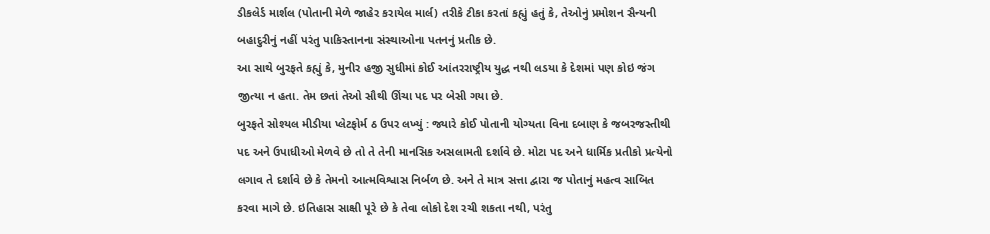ડીકલેર્ડ માર્શલ (પોતાની મેળે જાહેર કરાયેલ માર્લ) તરીકે ટીકા કરતાં કહ્યું હતું કે, તેઓનું પ્રમોશન સૈન્યની બહાદુરીનું નહીં પરંતુ પાકિસ્તાનના સંસ્થાઓના પતનનું પ્રતીક છે.
આ સાથે બુરફતે કહ્યું કે, મુનીર હજી સુધીમાં કોઈ આંતરરાષ્ટ્રીય યુદ્ધ નથી લડયા કે દેશમાં પણ કોઇ જંગ જીત્યા ન હતા. તેમ છતાં તેઓ સૌથી ઊંચા પદ પર બેસી ગયા છે.
બુરફતે સોશ્યલ મીડીયા પ્લેટફોર્મ ઠ ઉપર લખ્યું : જ્યારે કોઈ પોતાની યોગ્યતા વિના દબાણ કે જબરજસ્તીથી પદ અને ઉપાધીઓ મેળવે છે તો તે તેની માનસિક અસલામતી દર્શાવે છે. મોટા પદ અને ધાર્મિક પ્રતીકો પ્રત્યેનો લગાવ તે દર્શાવે છે કે તેમનો આત્મવિશ્વાસ નિર્બળ છે. અને તે માત્ર સત્તા દ્વારા જ પોતાનું મહત્વ સાબિત કરવા માગે છે. ઇતિહાસ સાક્ષી પૂરે છે કે તેવા લોકો દેશ રચી શકતા નથી, પરંતુ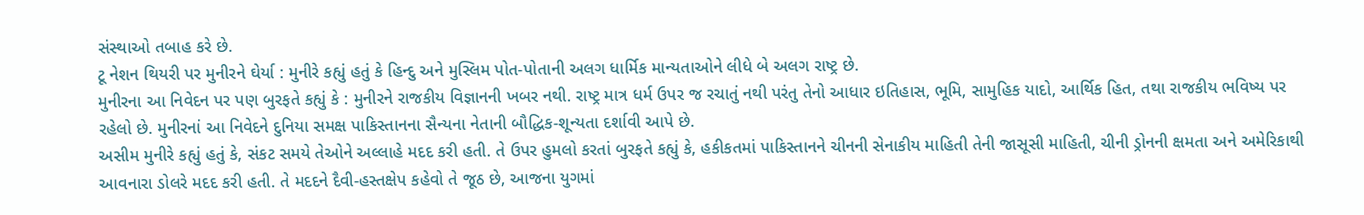સંસ્થાઓ તબાહ કરે છે.
ટૂ નેશન થિયરી પર મુનીરને ઘેર્યા : મુનીરે કહ્યું હતું કે હિન્દુ અને મુસ્લિમ પોત-પોતાની અલગ ધાર્મિક માન્યતાઓને લીધે બે અલગ રાષ્ટ્ર છે.
મુનીરના આ નિવેદન પર પણ બુરફતે કહ્યું કે : મુનીરને રાજકીય વિજ્ઞાનની ખબર નથી. રાષ્ટ્ર માત્ર ધર્મ ઉપર જ રચાતું નથી પરંતુ તેનો આધાર ઇતિહાસ, ભૂમિ, સામુહિક યાદો, આર્થિક હિત, તથા રાજકીય ભવિષ્ય પર રહેલો છે. મુનીરનાં આ નિવેદને દુનિયા સમક્ષ પાકિસ્તાનના સૈન્યના નેતાની બૌદ્ધિક-શૂન્યતા દર્શાવી આપે છે.
અસીમ મુનીરે કહ્યું હતું કે, સંકટ સમયે તેઓને અલ્લાહે મદદ કરી હતી. તે ઉપર હુમલો કરતાં બુરફતે કહ્યું કે, હકીકતમાં પાકિસ્તાનને ચીનની સેનાકીય માહિતી તેની જાસૂસી માહિતી, ચીની ડ્રોનની ક્ષમતા અને અમેરિકાથી આવનારા ડોલરે મદદ કરી હતી. તે મદદને દૈવી-હસ્તક્ષેપ કહેવો તે જૂઠ છે, આજના યુગમાં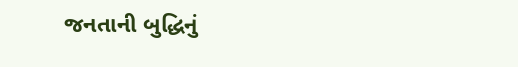જનતાની બુદ્ધિનું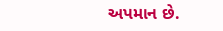અપમાન છે.